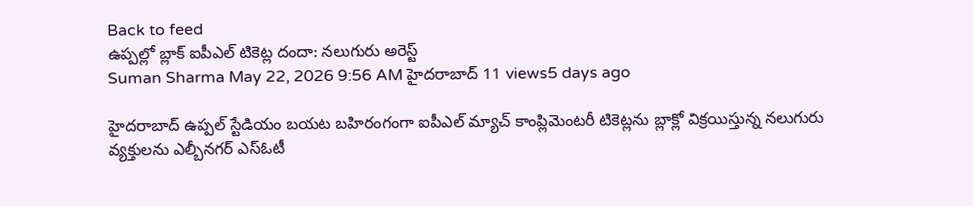Back to feed
ఉప్పల్లో బ్లాక్ ఐపీఎల్ టికెట్ల దందా: నలుగురు అరెస్ట్
Suman Sharma May 22, 2026 9:56 AM హైదరాబాద్ 11 views5 days ago

హైదరాబాద్ ఉప్పల్ స్టేడియం బయట బహిరంగంగా ఐపీఎల్ మ్యాచ్ కాంప్లిమెంటరీ టికెట్లను బ్లాక్లో విక్రయిస్తున్న నలుగురు వ్యక్తులను ఎల్బీనగర్ ఎస్ఓటీ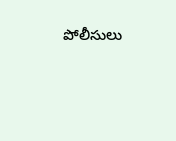పోలీసులు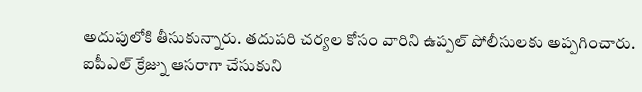అదుపులోకి తీసుకున్నారు. తదుపరి చర్యల కోసం వారిని ఉప్పల్ పోలీసులకు అప్పగించారు.
ఐపీఎల్ క్రేజ్ను ఆసరాగా చేసుకుని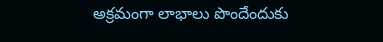అక్రమంగా లాభాలు పొందేందుకు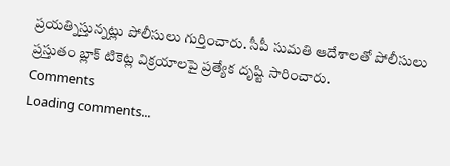ప్రయత్నిస్తున్నట్లు పోలీసులు గుర్తించారు. సీపీ సుమతి ఆదేశాలతో పోలీసులు ప్రస్తుతం బ్లాక్ టికెట్ల విక్రయాలపై ప్రత్యేక దృష్టి సారించారు.
Comments
Loading comments...